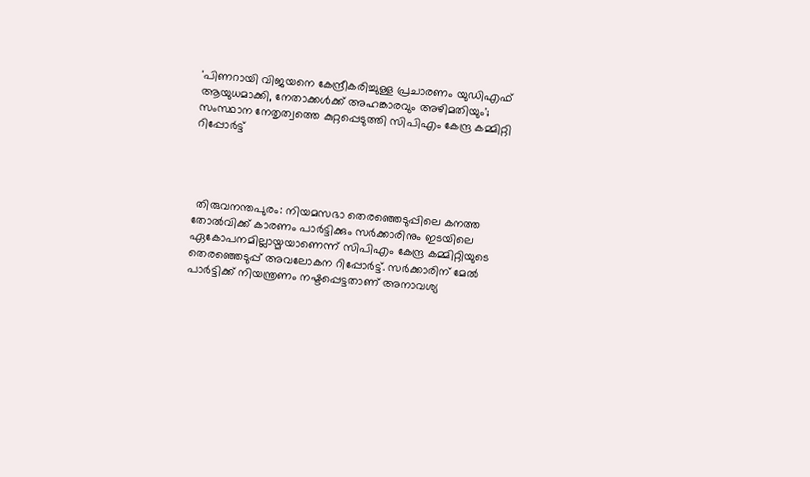'പിണറായി വിജയനെ കേന്ദ്രീകരിച്ചുള്ള പ്രചാരണം യുഡിഎഫ് ആയുധമാക്കി, നേതാക്കൾക്ക് അഹങ്കാരവും അഴിമതിയും'; സംസ്ഥാന നേതൃത്വത്തെ കുറ്റപ്പെടുത്തി സിപിഎം കേന്ദ്ര കമ്മിറ്റി റിപ്പോർട്ട്




 തിരുവനന്തപുരം: നിയമസഭാ തെരഞ്ഞെടുപ്പിലെ കനത്ത തോൽവിക്ക് കാരണം പാർട്ടിക്കും സർക്കാരിനും ഇടയിലെ ഏകോപനമില്ലായ്മയാണെന്ന് സിപിഎം കേന്ദ്ര കമ്മിറ്റിയുടെ തെരഞ്ഞെടുപ്പ് അവലോകന റിപ്പോർട്ട്. സർക്കാരിന് മേൽ പാർട്ടിക്ക് നിയന്ത്രണം നഷ്ടപ്പെട്ടതാണ് അനാവശ്യ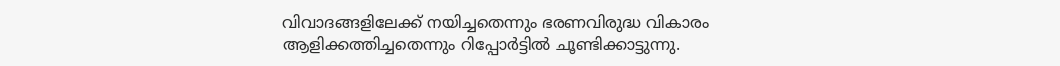വിവാദങ്ങളിലേക്ക് നയിച്ചതെന്നും ഭരണവിരുദ്ധ വികാരം ആളിക്കത്തിച്ചതെന്നും റിപ്പോർട്ടിൽ ചൂണ്ടിക്കാട്ടുന്നു.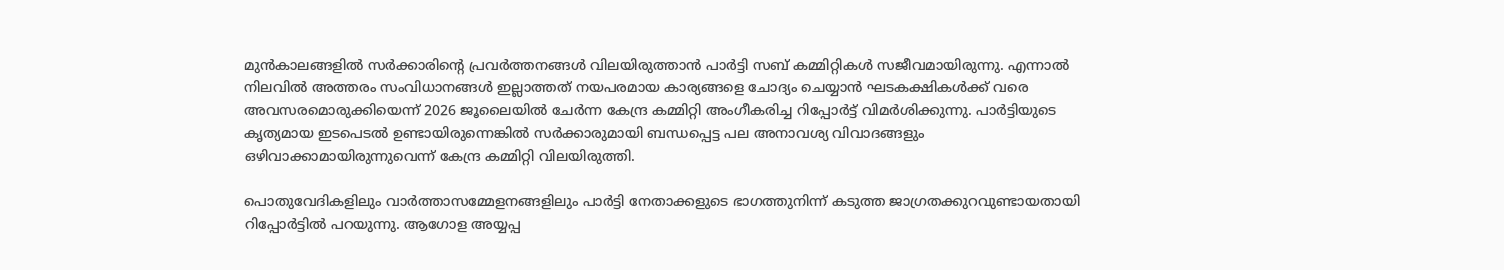മുൻകാലങ്ങളിൽ സർക്കാരിന്റെ പ്രവർത്തനങ്ങൾ വിലയിരുത്താൻ പാർട്ടി സബ് കമ്മിറ്റികൾ സജീവമായിരുന്നു. എന്നാൽ നിലവിൽ അത്തരം സംവിധാനങ്ങൾ ഇല്ലാത്തത് നയപരമായ കാര്യങ്ങളെ ചോദ്യം ചെയ്യാൻ ഘടകക്ഷികൾക്ക് വരെ അവസരമൊരുക്കിയെന്ന് 2026 ജൂലൈയിൽ ചേർന്ന കേന്ദ്ര കമ്മിറ്റി അംഗീകരിച്ച റിപ്പോർട്ട് വിമർശിക്കുന്നു. പാർട്ടിയുടെ കൃത്യമായ ഇടപെടൽ ഉണ്ടായിരുന്നെങ്കിൽ സർക്കാരുമായി ബന്ധപ്പെട്ട പല അനാവശ്യ വിവാദങ്ങളും ഒഴിവാക്കാമായിരുന്നുവെന്ന് കേന്ദ്ര കമ്മിറ്റി വിലയിരുത്തി.

പൊതുവേദികളിലും വാർത്താസമ്മേളനങ്ങളിലും പാർട്ടി നേതാക്കളുടെ ഭാഗത്തുനിന്ന് കടുത്ത ജാഗ്രതക്കുറവുണ്ടായതായി റിപ്പോർട്ടിൽ പറയുന്നു. ആഗോള അയ്യപ്പ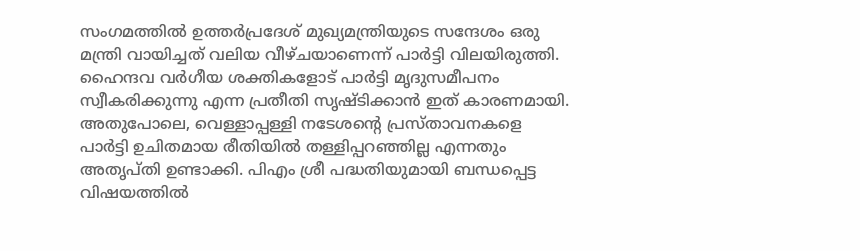സംഗമത്തിൽ ഉത്തർപ്രദേശ് മുഖ്യമന്ത്രിയുടെ സന്ദേശം ഒരു മന്ത്രി വായിച്ചത് വലിയ വീഴ്ചയാണെന്ന് പാർട്ടി വിലയിരുത്തി. ഹൈന്ദവ വർഗീയ ശക്തികളോട് പാർട്ടി മൃദുസമീപനം സ്വീകരിക്കുന്നു എന്ന പ്രതീതി സൃഷ്ടിക്കാൻ ഇത് കാരണമായി. അതുപോലെ, വെള്ളാപ്പള്ളി നടേശന്റെ പ്രസ്താവനകളെ പാർട്ടി ഉചിതമായ രീതിയിൽ തള്ളിപ്പറഞ്ഞില്ല എന്നതും അതൃപ്തി ഉണ്ടാക്കി. പിഎം ശ്രീ പദ്ധതിയുമായി ബന്ധപ്പെട്ട വിഷയത്തിൽ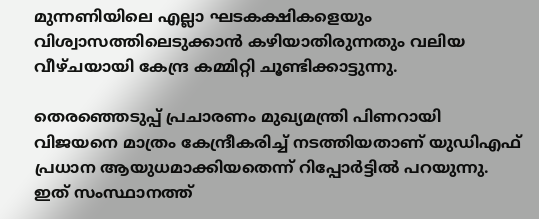മുന്നണിയിലെ എല്ലാ ഘടകക്ഷികളെയും വിശ്വാസത്തിലെടുക്കാൻ കഴിയാതിരുന്നതും വലിയ വീഴ്ചയായി കേന്ദ്ര കമ്മിറ്റി ചൂണ്ടിക്കാട്ടുന്നു.

തെരഞ്ഞെടുപ്പ് പ്രചാരണം മുഖ്യമന്ത്രി പിണറായി വിജയനെ മാത്രം കേന്ദ്രീകരിച്ച് നടത്തിയതാണ് യുഡിഎഫ് പ്രധാന ആയുധമാക്കിയതെന്ന് റിപ്പോർട്ടിൽ പറയുന്നു. ഇത് സംസ്ഥാനത്ത്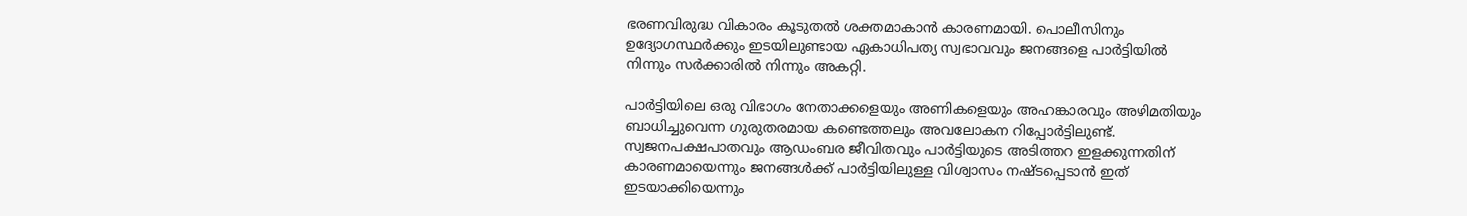ഭരണവിരുദ്ധ വികാരം കൂടുതൽ ശക്തമാകാൻ കാരണമായി. പൊലീസിനും ഉദ്യോഗസ്ഥർക്കും ഇടയിലുണ്ടായ ഏകാധിപത്യ സ്വഭാവവും ജനങ്ങളെ പാർട്ടിയിൽ നിന്നും സർക്കാരിൽ നിന്നും അകറ്റി.

പാർട്ടിയിലെ ഒരു വിഭാഗം നേതാക്കളെയും അണികളെയും അഹങ്കാരവും അഴിമതിയും ബാധിച്ചുവെന്ന ഗുരുതരമായ കണ്ടെത്തലും അവലോകന റിപ്പോർട്ടിലുണ്ട്. സ്വജനപക്ഷപാതവും ആഡംബര ജീവിതവും പാർട്ടിയുടെ അടിത്തറ ഇളക്കുന്നതിന് കാരണമായെന്നും ജനങ്ങൾക്ക് പാർട്ടിയിലുള്ള വിശ്വാസം നഷ്ടപ്പെടാൻ ഇത് ഇടയാക്കിയെന്നും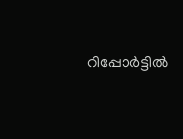റിപ്പോർട്ടിൽ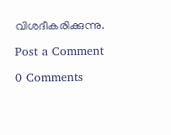വിശദീകരിക്കുന്നു.

Post a Comment

0 Comments